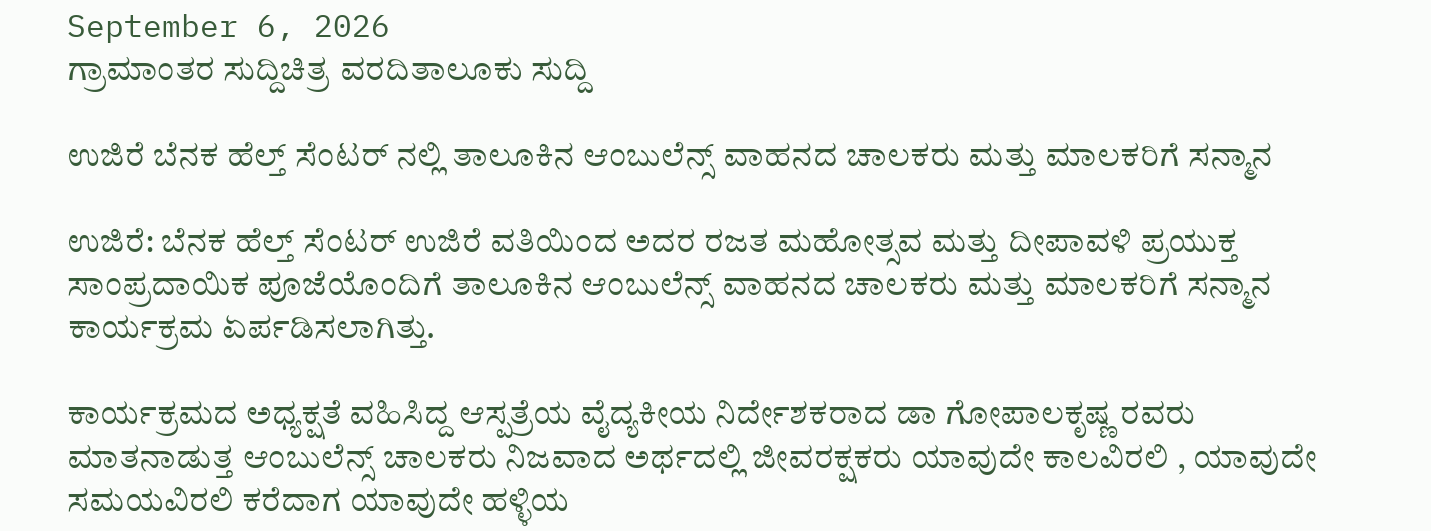September 6, 2026
ಗ್ರಾಮಾಂತರ ಸುದ್ದಿಚಿತ್ರ ವರದಿತಾಲೂಕು ಸುದ್ದಿ

ಉಜಿರೆ ಬೆನಕ ಹೆಲ್ತ್ ಸೆಂಟರ್ ನಲ್ಲಿ ತಾಲೂಕಿನ ಆಂಬುಲೆನ್ಸ್ ವಾಹನದ ಚಾಲಕರು ಮತ್ತು ಮಾಲಕರಿಗೆ ಸನ್ಮಾನ

ಉಜಿರೆ: ಬೆನಕ ಹೆಲ್ತ್ ಸೆಂಟರ್ ಉಜಿರೆ ವತಿಯಿಂದ ಅದರ ರಜತ ಮಹೋತ್ಸವ ಮತ್ತು ದೀಪಾವಳಿ ಪ್ರಯುಕ್ತ ಸಾಂಪ್ರದಾಯಿಕ ಪೂಜೆಯೊಂದಿಗೆ ತಾಲೂಕಿನ ಆಂಬುಲೆನ್ಸ್ ವಾಹನದ ಚಾಲಕರು ಮತ್ತು ಮಾಲಕರಿಗೆ ಸನ್ಮಾನ ಕಾರ್ಯಕ್ರಮ ಏರ್ಪಡಿಸಲಾಗಿತ್ತು.

ಕಾರ್ಯಕ್ರಮದ ಅಧ್ಯಕ್ಷತೆ ವಹಿಸಿದ್ದ ಆಸ್ಪತ್ರೆಯ ವೈದ್ಯಕೀಯ ನಿರ್ದೇಶಕರಾದ ಡಾ ಗೋಪಾಲಕೃಷ್ಣ ರವರು ಮಾತನಾಡುತ್ತ ಆಂಬುಲೆನ್ಸ್ ಚಾಲಕರು ನಿಜವಾದ ಅರ್ಥದಲ್ಲಿ ಜೀವರಕ್ಷಕರು ಯಾವುದೇ ಕಾಲವಿರಲಿ , ಯಾವುದೇ ಸಮಯವಿರಲಿ ಕರೆದಾಗ ಯಾವುದೇ ಹಳ್ಳಿಯ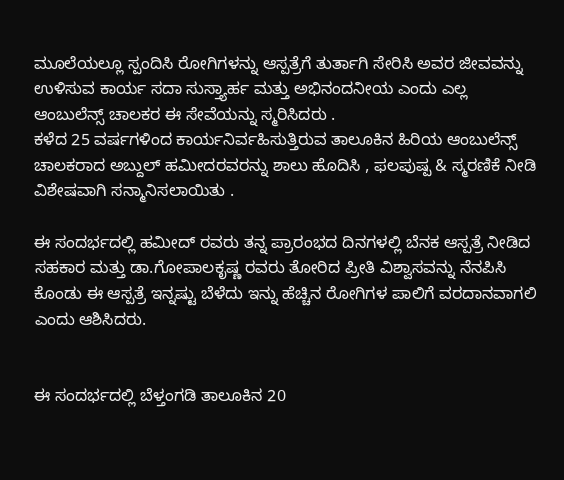ಮೂಲೆಯಲ್ಲೂ ಸ್ಪಂದಿಸಿ ರೋಗಿಗಳನ್ನು ಆಸ್ಪತ್ರೆಗೆ ತುರ್ತಾಗಿ ಸೇರಿಸಿ ಅವರ ಜೀವವನ್ನು ಉಳಿಸುವ ಕಾರ್ಯ ಸದಾ ಸುಸ್ತ್ಯಾರ್ಹ ಮತ್ತು ಅಭಿನಂದನೀಯ ಎಂದು ಎಲ್ಲ ಆಂಬುಲೆನ್ಸ್ ಚಾಲಕರ ಈ ಸೇವೆಯನ್ನು ಸ್ಮರಿಸಿದರು .
ಕಳೆದ 25 ವರ್ಷಗಳಿಂದ ಕಾರ್ಯನಿರ್ವಹಿಸುತ್ತಿರುವ ತಾಲೂಕಿನ ಹಿರಿಯ ಆಂಬುಲೆನ್ಸ್ ಚಾಲಕರಾದ ಅಬ್ದುಲ್ ಹಮೀದರವರನ್ನು ಶಾಲು ಹೊದಿಸಿ , ಫಲಪುಷ್ಪ & ಸ್ಮರಣಿಕೆ ನೀಡಿ ವಿಶೇಷವಾಗಿ ಸನ್ಮಾನಿಸಲಾಯಿತು .

ಈ ಸಂದರ್ಭದಲ್ಲಿ ಹಮೀದ್ ರವರು ತನ್ನ ಪ್ರಾರಂಭದ ದಿನಗಳಲ್ಲಿ ಬೆನಕ ಆಸ್ಪತ್ರೆ ನೀಡಿದ ಸಹಕಾರ ಮತ್ತು ಡಾ.ಗೋಪಾಲಕೃಷ್ಣ ರವರು ತೋರಿದ ಪ್ರೀತಿ ವಿಶ್ವಾಸವನ್ನು ನೆನಪಿಸಿ ಕೊಂಡು ಈ ಆಸ್ಪತ್ರೆ ಇನ್ನಷ್ಟು ಬೆಳೆದು ಇನ್ನು ಹೆಚ್ಚಿನ ರೋಗಿಗಳ ಪಾಲಿಗೆ ವರದಾನವಾಗಲಿ ಎಂದು ಆಶಿಸಿದರು.


ಈ ಸಂದರ್ಭದಲ್ಲಿ ಬೆಳ್ತಂಗಡಿ ತಾಲೂಕಿನ 20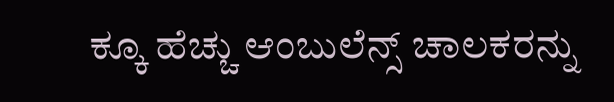ಕ್ಕೂ ಹೆಚ್ಚು ಆಂಬುಲೆನ್ಸ್ ಚಾಲಕರನ್ನು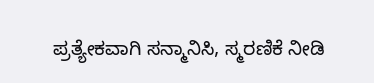ಪ್ರತ್ಯೇಕವಾಗಿ ಸನ್ಮಾನಿಸಿ, ಸ್ಮರಣಿಕೆ ನೀಡಿ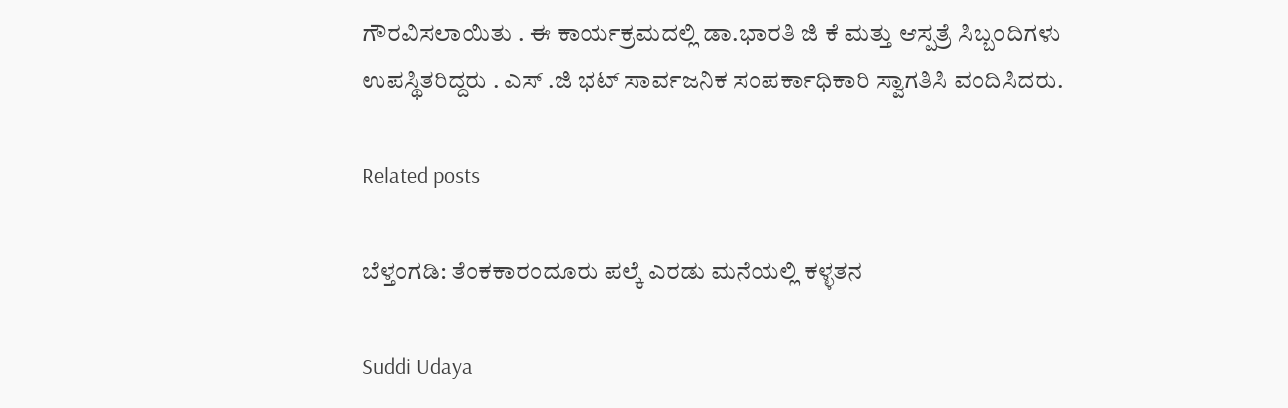ಗೌರವಿಸಲಾಯಿತು . ಈ ಕಾರ್ಯಕ್ರಮದಲ್ಲಿ ಡಾ.ಭಾರತಿ ಜಿ ಕೆ ಮತ್ತು ಆಸ್ಪತ್ರೆ ಸಿಬ್ಬಂದಿಗಳು ಉಪಸ್ಥಿತರಿದ್ದರು . ಎಸ್ .ಜಿ ಭಟ್ ಸಾರ್ವಜನಿಕ ಸಂಪರ್ಕಾಧಿಕಾರಿ ಸ್ವಾಗತಿಸಿ ವಂದಿಸಿದರು.

Related posts

ಬೆಳ್ತಂಗಡಿ: ತೆಂಕಕಾರಂದೂರು ಪಲ್ಕೆ ಎರಡು ಮನೆಯಲ್ಲಿ ಕಳ್ಳತನ

Suddi Udaya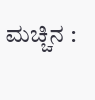ಮಚ್ಚಿನ :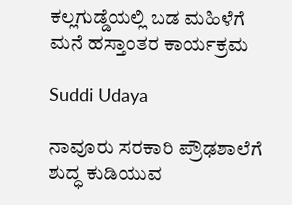ಕಲ್ಲಗುಡ್ಡೆಯಲ್ಲಿ ಬಡ ಮಹಿಳೆಗೆ ಮನೆ ಹಸ್ತಾಂತರ ಕಾರ್ಯಕ್ರಮ

Suddi Udaya

ನಾವೂರು ಸರಕಾರಿ ಪ್ರೌಢಶಾಲೆಗೆ ಶುದ್ಧ ಕುಡಿಯುವ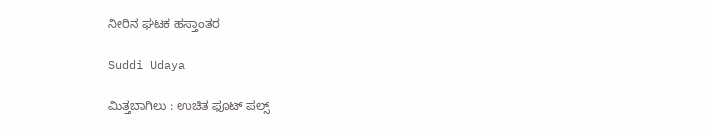ನೀರಿನ ಘಟಕ ಹಸ್ತಾಂತರ

Suddi Udaya

ಮಿತ್ತಬಾಗಿಲು : ಉಚಿತ ಫೂಟ್ ಪಲ್ಸ್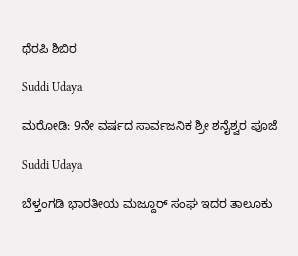ಥೆರಪಿ ಶಿಬಿರ

Suddi Udaya

ಮರೋಡಿ: 9ನೇ ವರ್ಷದ ಸಾರ್ವಜನಿಕ ಶ್ರೀ ಶನೈಶ್ವರ ಪೂಜೆ

Suddi Udaya

ಬೆಳ್ತಂಗಡಿ ಭಾರತೀಯ ಮಜ್ದೂರ್ ಸಂಘ ಇದರ ತಾಲೂಕು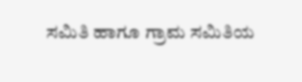ಸಮಿತಿ ಹಾಗೂ ಗ್ರಾಮ ಸಮಿತಿಯ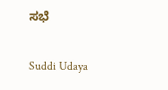ಸಭೆ

Suddi Udaya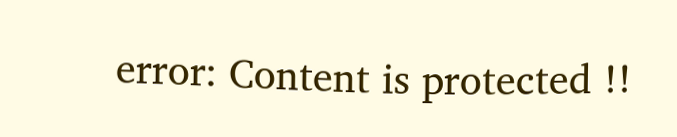error: Content is protected !!